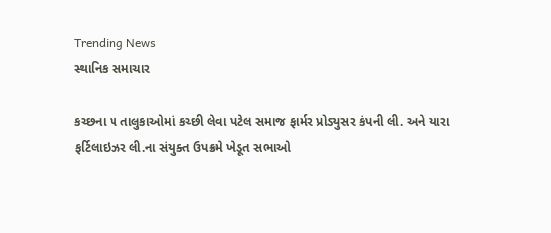Trending News
સ્થાનિક સમાચાર

કચ્છના ૫ તાલુકાઓમાં કચ્છી લેવા પટેલ સમાજ ફાર્મર પ્રોડ્યુસર કંપની લી. અને યારા ફર્ટિલાઇઝર લી.ના સંયુક્ત ઉપક્રમે ખેડૂત સભાઓ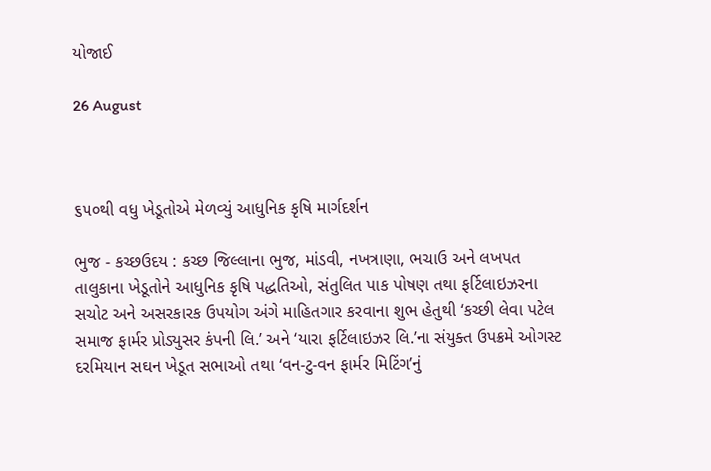યોજાઈ

26 August



૬૫૦થી વધુ ખેડૂતોએ મેળવ્યું આધુનિક કૃષિ માર્ગદર્શન

ભુજ - કચ્છઉદય : કચ્છ જિલ્લાના ભુજ, માંડવી, નખત્રાણા, ભચાઉ અને લખપત તાલુકાના ખેડૂતોને આધુનિક કૃષિ પદ્ધતિઓ, સંતુલિત પાક પોષણ તથા ફર્ટિલાઇઝરના સચોટ અને અસરકારક ઉપયોગ અંગે માહિતગાર કરવાના શુભ હેતુથી ‘કચ્છી લેવા પટેલ સમાજ ફાર્મર પ્રોડ્યુસર કંપની લિ.’ અને ‘યારા ફર્ટિલાઇઝર લિ.’ના સંયુક્ત ઉપક્રમે ઓગસ્ટ દરમિયાન સઘન ખેડૂત સભાઓ તથા ‘વન-ટુ-વન ફાર્મર મિટિંગ’નું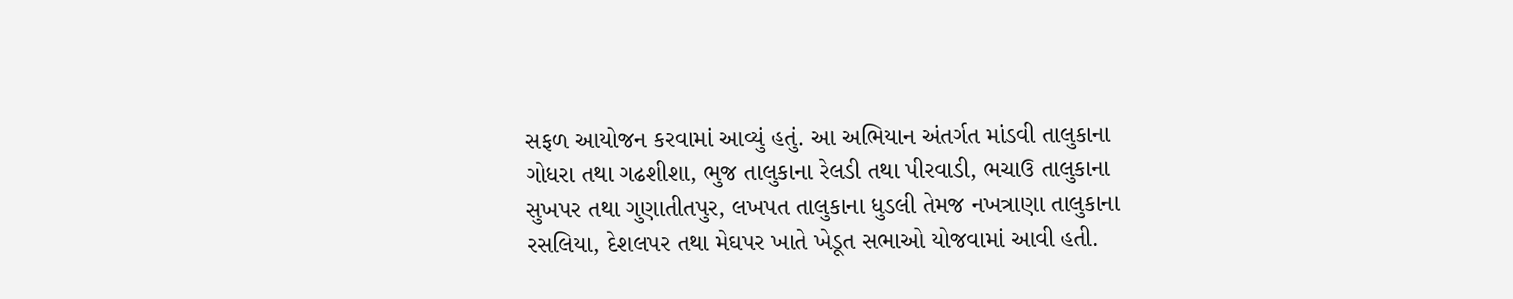સફળ આયોજન કરવામાં આવ્યું હતું. આ અભિયાન અંતર્ગત માંડવી તાલુકાના ગોધરા તથા ગઢશીશા, ભુજ તાલુકાના રેલડી તથા પીરવાડી, ભચાઉ તાલુકાના સુખપર તથા ગુણાતીતપુર, લખપત તાલુકાના ધુડલી તેમજ નખત્રાણા તાલુકાના રસલિયા, દેશલપર તથા મેઘપર ખાતે ખેડૂત સભાઓ યોજવામાં આવી હતી.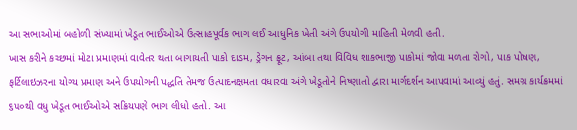આ સભાઓમાં બહોળી સંખ્યામાં ખેડૂત ભાઈઓએ ઉત્સાહપૂર્વક ભાગ લઈ આધુનિક ખેતી અંગે ઉપયોગી માહિતી મેળવી હતી.
ખાસ કરીને કચ્છમાં મોટા પ્રમાણમાં વાવેતર થતા બાગાયતી પાકો દાડમ, ડ્રેગન ફ્રૂટ, આંબા તથા વિવિધ શાકભાજી પાકોમાં જોવા મળતા રોગો, પાક પોષણ, ફર્ટિલાઇઝરના યોગ્ય પ્રમાણ અને ઉપયોગની પદ્ધતિ તેમજ ઉત્પાદનક્ષમતા વધારવા અંગે ખેડૂતોને નિષ્ણાતો દ્વારા માર્ગદર્શન આપવામાં આવ્યું હતું. સમગ્ર કાર્યક્રમમાં ૬૫૦થી વધુ ખેડૂત ભાઈઓએ સક્રિયપણે ભાગ લીધો હતો. આ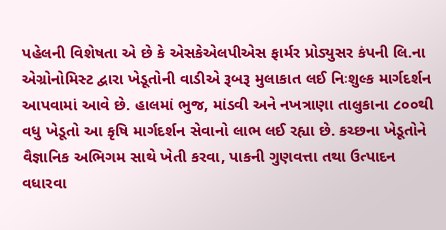પહેલની વિશેષતા એ છે કે એસકેએલપીએસ ફાર્મર પ્રોડ્યુસર કંપની લિ.ના એગ્રોનોમિસ્ટ દ્વારા ખેડૂતોની વાડીએ રૂબરૂ મુલાકાત લઈ નિઃશુલ્ક માર્ગદર્શન આપવામાં આવે છે. હાલમાં ભુજ, માંડવી અને નખત્રાણા તાલુકાના ૮૦૦થી વધુ ખેડૂતો આ કૃષિ માર્ગદર્શન સેવાનો લાભ લઈ રહ્યા છે. કચ્છના ખેડૂતોને વૈજ્ઞાનિક અભિગમ સાથે ખેતી કરવા, પાકની ગુણવત્તા તથા ઉત્પાદન વધારવા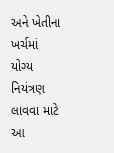અને ખેતીના ખર્ચમાં યોગ્ય નિયંત્રણ લાવવા માટે આ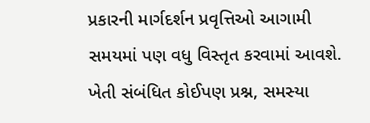પ્રકારની માર્ગદર્શન પ્રવૃત્તિઓ આગામી સમયમાં પણ વધુ વિસ્તૃત કરવામાં આવશે. ખેતી સંબંધિત કોઈપણ પ્રશ્ન, સમસ્યા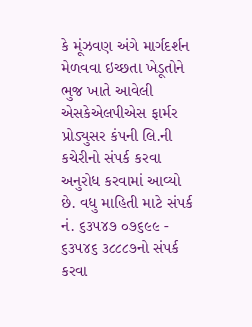કે મૂંઝવણ અંગે માર્ગદર્શન મેળવવા ઇચ્છતા ખેડૂતોને ભુજ ખાતે આવેલી એસકેએલપીએસ ફાર્મર પ્રોડ્યુસર કંપની લિ.ની કચેરીનો સંપર્ક કરવા અનુરોધ કરવામાં આવ્યો છે. વધુ માહિતી માટે સંપર્ક નં. ૬૩૫૪૭ ૦૭૬૯૯ - ૬૩૫૪૬ ૩૮૮૮૭નો સંપર્ક કરવા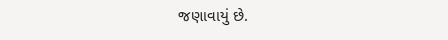જણાવાયું છે.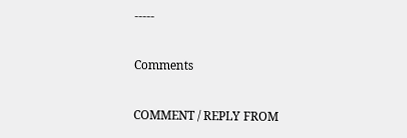-----

Comments

COMMENT / REPLY FROM